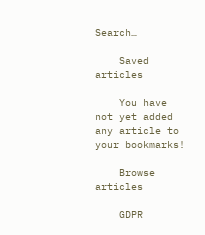Search…

    Saved articles

    You have not yet added any article to your bookmarks!

    Browse articles

    GDPR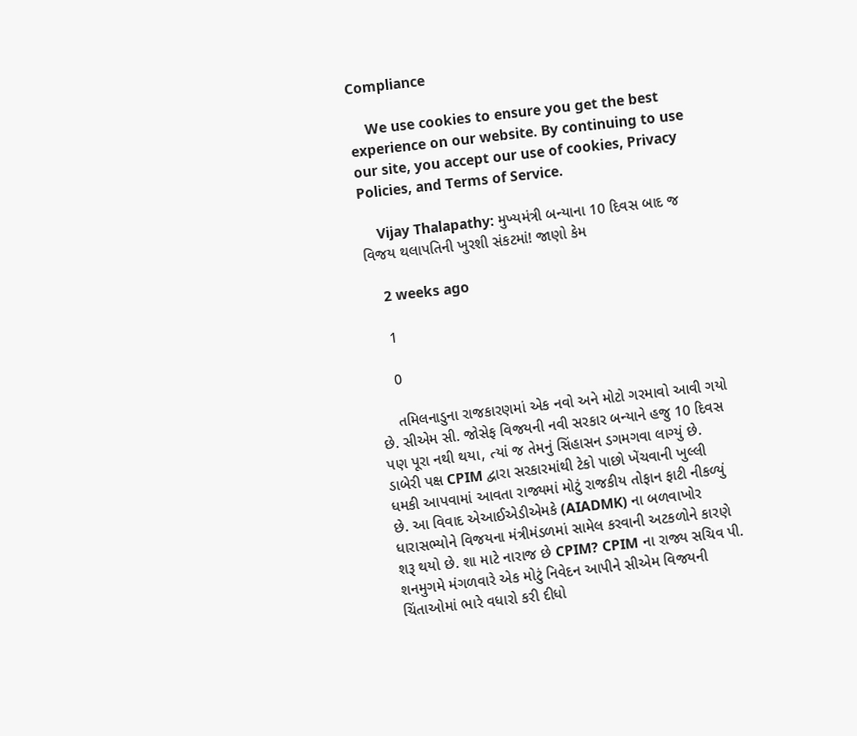Compliance

    We use cookies to ensure you get the best experience on our website. By continuing to use our site, you accept our use of cookies, Privacy Policies, and Terms of Service.

    Vijay Thalapathy: મુખ્યમંત્રી બન્યાના 10 દિવસ બાદ જ વિજય થલાપતિની ખુરશી સંકટમાં! જાણો કેમ

    2 weeks ago

    1

    0

    તમિલનાડુના રાજકારણમાં એક નવો અને મોટો ગરમાવો આવી ગયો છે. સીએમ સી. જોસેફ વિજયની નવી સરકાર બન્યાને હજુ 10 દિવસ પણ પૂરા નથી થયા, ત્યાં જ તેમનું સિંહાસન ડગમગવા લાગ્યું છે. ડાબેરી પક્ષ CPIM દ્વારા સરકારમાંથી ટેકો પાછો ખેંચવાની ખુલ્લી ધમકી આપવામાં આવતા રાજ્યમાં મોટું રાજકીય તોફાન ફાટી નીકળ્યું છે. આ વિવાદ એઆઈએડીએમકે (AIADMK) ના બળવાખોર ધારાસભ્યોને વિજયના મંત્રીમંડળમાં સામેલ કરવાની અટકળોને કારણે શરૂ થયો છે. શા માટે નારાજ છે CPIM? CPIM ના રાજ્ય સચિવ પી. શનમુગમે મંગળવારે એક મોટું નિવેદન આપીને સીએમ વિજયની ચિંતાઓમાં ભારે વધારો કરી દીધો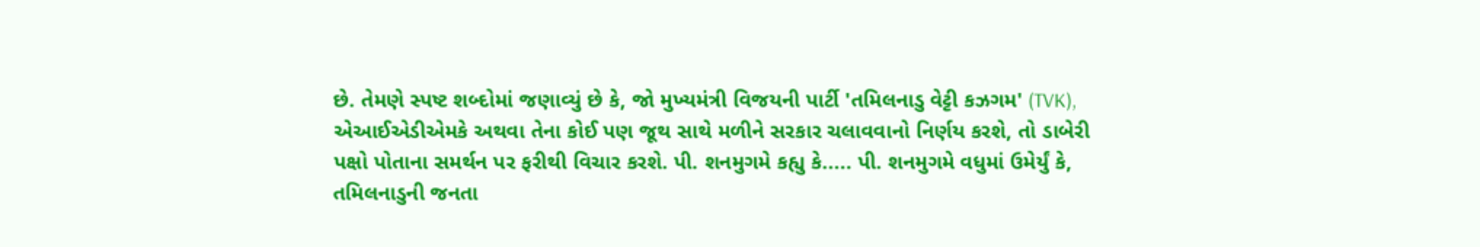છે. તેમણે સ્પષ્ટ શબ્દોમાં જણાવ્યું છે કે, જો મુખ્યમંત્રી વિજયની પાર્ટી 'તમિલનાડુ વેટ્ટી કઝગમ' (TVK), એઆઈએડીએમકે અથવા તેના કોઈ પણ જૂથ સાથે મળીને સરકાર ચલાવવાનો નિર્ણય કરશે, તો ડાબેરી પક્ષો પોતાના સમર્થન પર ફરીથી વિચાર કરશે. પી. શનમુગમે કહ્યુ કે..... પી. શનમુગમે વધુમાં ઉમેર્યું કે, તમિલનાડુની જનતા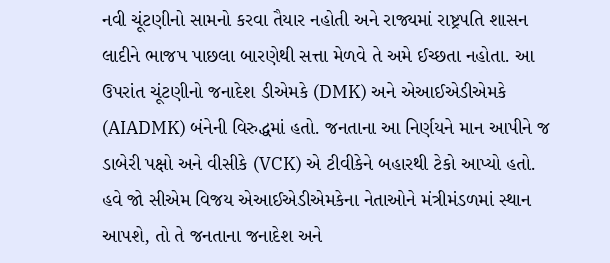નવી ચૂંટણીનો સામનો કરવા તૈયાર નહોતી અને રાજ્યમાં રાષ્ટ્રપતિ શાસન લાદીને ભાજપ પાછલા બારણેથી સત્તા મેળવે તે અમે ઈચ્છતા નહોતા. આ ઉપરાંત ચૂંટણીનો જનાદેશ ડીએમકે (DMK) અને એઆઈએડીએમકે (AIADMK) બંનેની વિરુદ્ધમાં હતો. જનતાના આ નિર્ણયને માન આપીને જ ડાબેરી પક્ષો અને વીસીકે (VCK) એ ટીવીકેને બહારથી ટેકો આપ્યો હતો. હવે જો સીએમ વિજય એઆઈએડીએમકેના નેતાઓને મંત્રીમંડળમાં સ્થાન આપશે, તો તે જનતાના જનાદેશ અને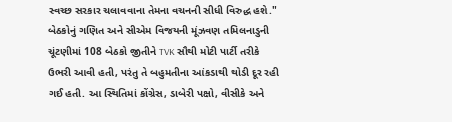સ્વચ્છ સરકાર ચલાવવાના તેમના વચનની સીધી વિરુદ્ધ હશે." બેઠકોનું ગણિત અને સીએમ વિજયની મૂંઝવણ તમિલનાડુની ચૂંટણીમાં 108 બેઠકો જીતીને TVK સૌથી મોટી પાર્ટી તરીકે ઉભરી આવી હતી, પરંતુ તે બહુમતીના આંકડાથી થોડી દૂર રહી ગઈ હતી. આ સ્થિતિમાં કોંગ્રેસ, ડાબેરી પક્ષો, વીસીકે અને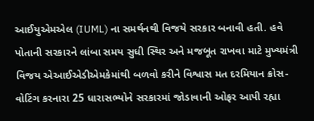આઈયુએમએલ (IUML) ના સમર્થનથી વિજયે સરકાર બનાવી હતી. હવે પોતાની સરકારને લાંબા સમય સુધી સ્થિર અને મજબૂત રાખવા માટે મુખ્યમંત્રી વિજય એઆઈએડીએમકેમાંથી બળવો કરીને વિશ્વાસ મત દરમિયાન ક્રોસ-વોટિંગ કરનારા 25 ધારાસભ્યોને સરકારમાં જોડાવાની ઓફર આપી રહ્યા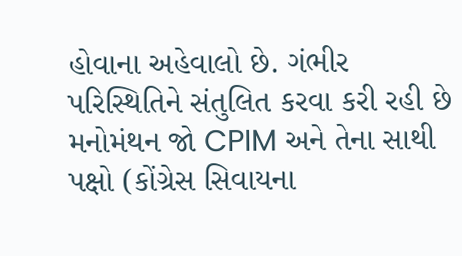હોવાના અહેવાલો છે. ગંભીર પરિસ્થિતિને સંતુલિત કરવા કરી રહી છે મનોમંથન જો CPIM અને તેના સાથી પક્ષો (કોંગ્રેસ સિવાયના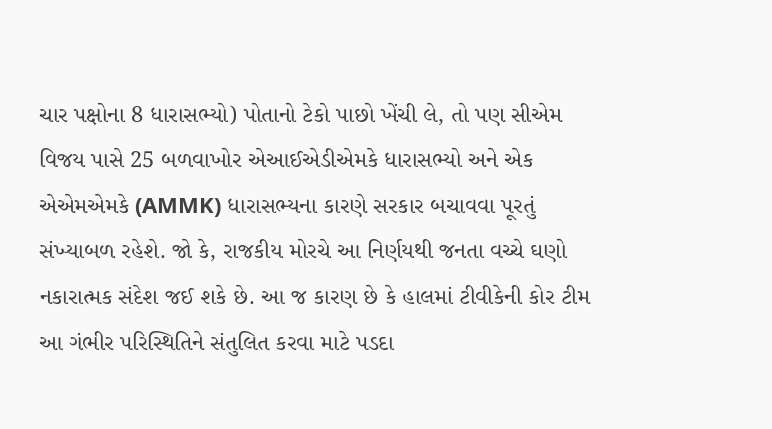ચાર પક્ષોના 8 ધારાસભ્યો) પોતાનો ટેકો પાછો ખેંચી લે, તો પણ સીએમ વિજય પાસે 25 બળવાખોર એઆઈએડીએમકે ધારાસભ્યો અને એક એએમએમકે (AMMK) ધારાસભ્યના કારણે સરકાર બચાવવા પૂરતું સંખ્યાબળ રહેશે. જો કે, રાજકીય મોરચે આ નિર્ણયથી જનતા વચ્ચે ઘણો નકારાત્મક સંદેશ જઈ શકે છે. આ જ કારણ છે કે હાલમાં ટીવીકેની કોર ટીમ આ ગંભીર પરિસ્થિતિને સંતુલિત કરવા માટે પડદા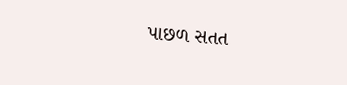પાછળ સતત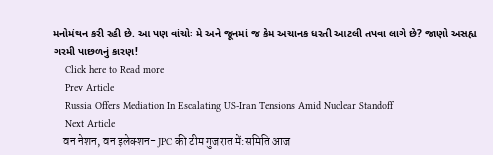મનોમંથન કરી રહી છે. આ પણ વાંચોઃ મે અને જૂનમાં જ કેમ અચાનક ધરતી આટલી તપવા લાગે છે? જાણો અસહ્ય ગરમી પાછળનું કારણ!
    Click here to Read more
    Prev Article
    Russia Offers Mediation In Escalating US-Iran Tensions Amid Nuclear Standoff
    Next Article
    वन नेशन, वन इलेक्शन- JPC की टीम गुजरात में:समिति आज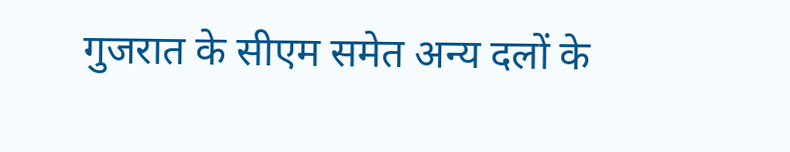गुजरात के सीएम समेत अन्य दलों के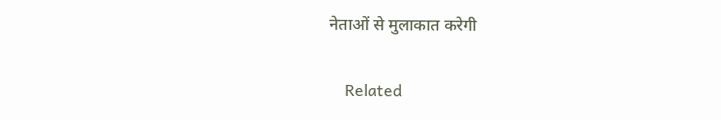नेताओं से मुलाकात करेगी

    Related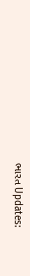ભારત Updates: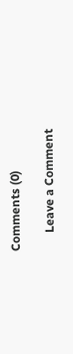Comments (0)

      Leave a Comment